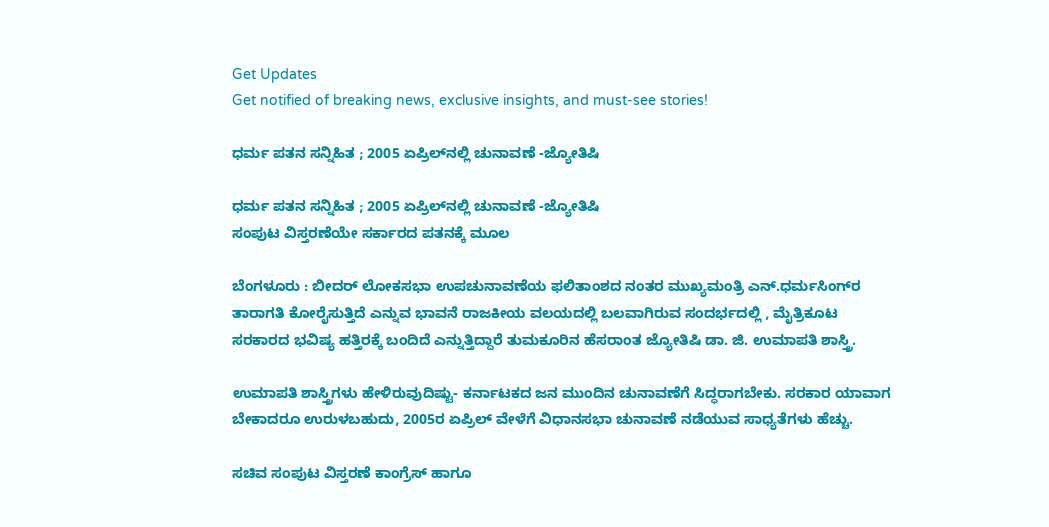Get Updates
Get notified of breaking news, exclusive insights, and must-see stories!

ಧರ್ಮ ಪತನ ಸನ್ನಿಹಿತ ; 2005 ಏಪ್ರಿಲ್‌ನಲ್ಲಿ ಚುನಾವಣೆ -ಜ್ಯೋತಿಷಿ

ಧರ್ಮ ಪತನ ಸನ್ನಿಹಿತ ; 2005 ಏಪ್ರಿಲ್‌ನಲ್ಲಿ ಚುನಾವಣೆ -ಜ್ಯೋತಿಷಿ
ಸಂಪುಟ ವಿಸ್ತರಣೆಯೇ ಸರ್ಕಾರದ ಪತನಕ್ಕೆ ಮೂಲ

ಬೆಂಗಳೂರು : ಬೀದರ್‌ ಲೋಕಸಭಾ ಉಪಚುನಾವಣೆಯ ಫಲಿತಾಂಶದ ನಂತರ ಮುಖ್ಯಮಂತ್ರಿ ಎನ್‌.ಧರ್ಮಸಿಂಗ್‌ರ ತಾರಾಗತಿ ಕೋರೈಸುತ್ತಿದೆ ಎನ್ನುವ ಭಾವನೆ ರಾಜಕೀಯ ವಲಯದಲ್ಲಿ ಬಲವಾಗಿರುವ ಸಂದರ್ಭದಲ್ಲಿ , ಮೈತ್ರಿಕೂಟ ಸರಕಾರದ ಭವಿಷ್ಯ ಹತ್ತಿರಕ್ಕೆ ಬಂದಿದೆ ಎನ್ನುತ್ತಿದ್ದಾರೆ ತುಮಕೂರಿನ ಹೆಸರಾಂತ ಜ್ಯೋತಿಷಿ ಡಾ. ಜಿ. ಉಮಾಪತಿ ಶಾಸ್ತ್ರಿ.

ಉಮಾಪತಿ ಶಾಸ್ತ್ರಿಗಳು ಹೇಳಿರುವುದಿಷ್ಟು- ಕರ್ನಾಟಕದ ಜನ ಮುಂದಿನ ಚುನಾವಣೆಗೆ ಸಿದ್ಧರಾಗಬೇಕು. ಸರಕಾರ ಯಾವಾಗ ಬೇಕಾದರೂ ಉರುಳಬಹುದು, 2005ರ ಏಪ್ರಿಲ್‌ ವೇಳೆಗೆ ವಿಧಾನಸಭಾ ಚುನಾವಣೆ ನಡೆಯುವ ಸಾಧ್ಯತೆಗಳು ಹೆಚ್ಚು.

ಸಚಿವ ಸಂಪುಟ ವಿಸ್ತರಣೆ ಕಾಂಗ್ರೆಸ್‌ ಹಾಗೂ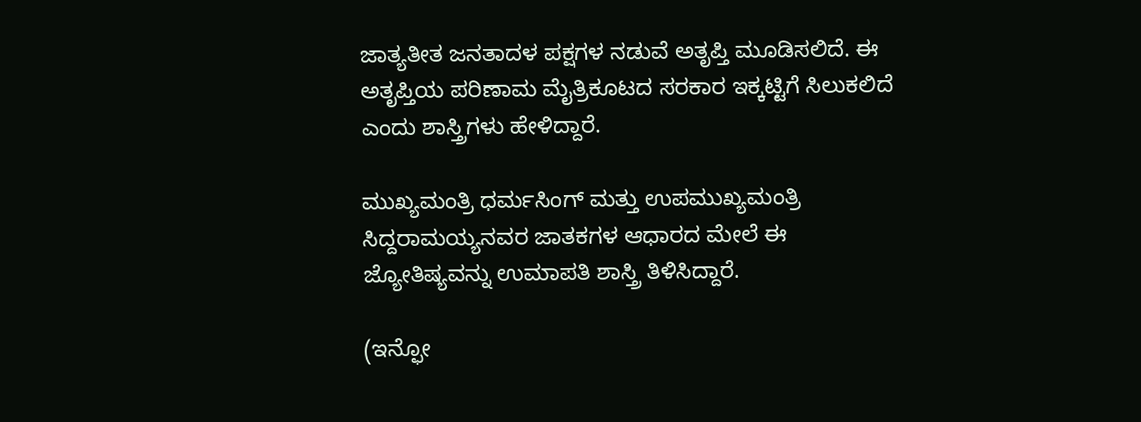ಜಾತ್ಯತೀತ ಜನತಾದಳ ಪಕ್ಷಗಳ ನಡುವೆ ಅತೃಪ್ತಿ ಮೂಡಿಸಲಿದೆ. ಈ ಅತೃಪ್ತಿಯ ಪರಿಣಾಮ ಮೈತ್ರಿಕೂಟದ ಸರಕಾರ ಇಕ್ಕಟ್ಟಿಗೆ ಸಿಲುಕಲಿದೆ ಎಂದು ಶಾಸ್ತ್ರಿಗಳು ಹೇಳಿದ್ದಾರೆ.

ಮುಖ್ಯಮಂತ್ರಿ ಧರ್ಮಸಿಂಗ್‌ ಮತ್ತು ಉಪಮುಖ್ಯಮಂತ್ರಿ ಸಿದ್ದರಾಮಯ್ಯನವರ ಜಾತಕಗಳ ಆಧಾರದ ಮೇಲೆ ಈ ಜ್ಯೋತಿಷ್ಯವನ್ನು ಉಮಾಪತಿ ಶಾಸ್ತ್ರಿ ತಿಳಿಸಿದ್ದಾರೆ.

(ಇನ್ಫೋ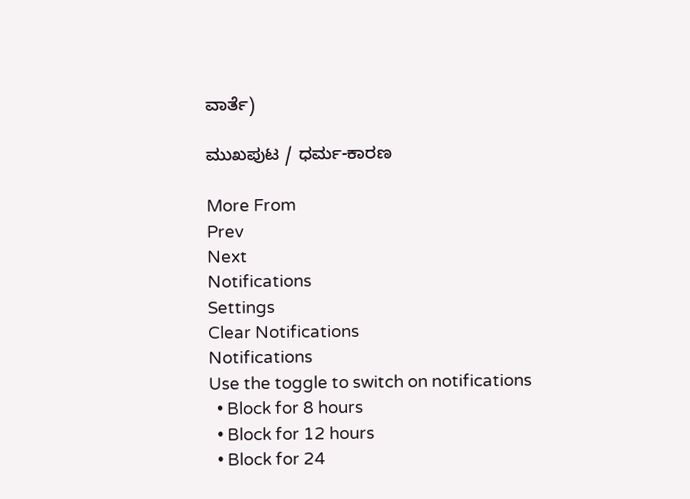ವಾರ್ತೆ)

ಮುಖಪುಟ / ಧರ್ಮ-ಕಾರಣ

More From
Prev
Next
Notifications
Settings
Clear Notifications
Notifications
Use the toggle to switch on notifications
  • Block for 8 hours
  • Block for 12 hours
  • Block for 24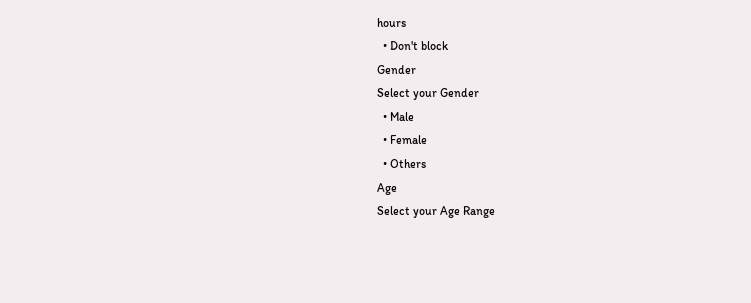hours
  • Don't block
Gender
Select your Gender
  • Male
  • Female
  • Others
Age
Select your Age Range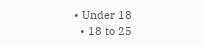• Under 18
  • 18 to 25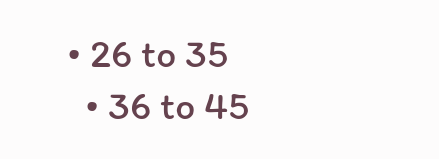• 26 to 35
  • 36 to 45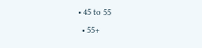• 45 to 55
  • 55+